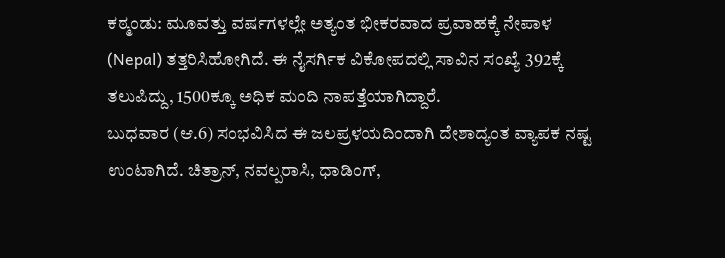ಕಠ್ಮಂಡು: ಮೂವತ್ತು ವರ್ಷಗಳಲ್ಲೇ ಅತ್ಯಂತ ಭೀಕರವಾದ ಪ್ರವಾಹಕ್ಕೆ ನೇಪಾಳ (Nepal) ತತ್ತರಿಸಿಹೋಗಿದೆ. ಈ ನೈಸರ್ಗಿಕ ವಿಕೋಪದಲ್ಲಿ ಸಾವಿನ ಸಂಖ್ಯೆ 392ಕ್ಕೆ ತಲುಪಿದ್ದು, 1500ಕ್ಕೂ ಅಧಿಕ ಮಂದಿ ನಾಪತ್ತೆಯಾಗಿದ್ದಾರೆ.
ಬುಧವಾರ (ಆ.6) ಸಂಭವಿಸಿದ ಈ ಜಲಪ್ರಳಯದಿಂದಾಗಿ ದೇಶಾದ್ಯಂತ ವ್ಯಾಪಕ ನಷ್ಟ ಉಂಟಾಗಿದೆ. ಚಿತ್ರಾನ್, ನವಲ್ಪರಾಸಿ, ಧಾಡಿಂಗ್,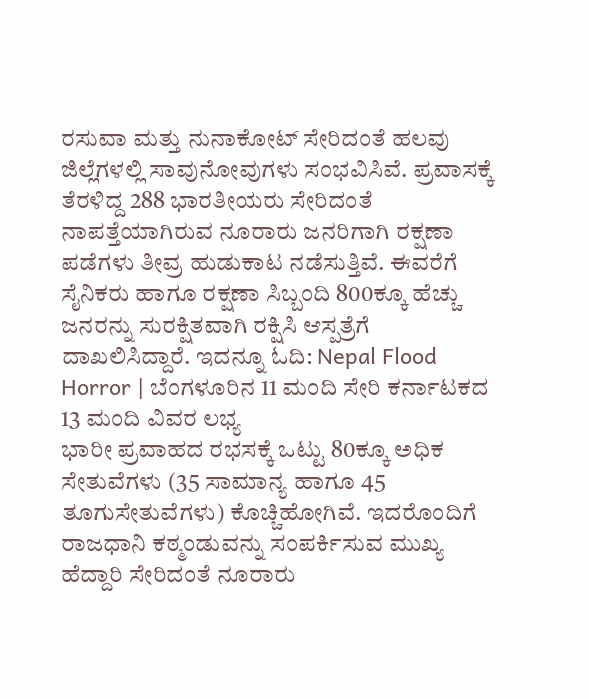ರಸುವಾ ಮತ್ತು ನುನಾಕೋಟ್ ಸೇರಿದಂತೆ ಹಲವು ಜಿಲ್ಲೆಗಳಲ್ಲಿ ಸಾವುನೋವುಗಳು ಸಂಭವಿಸಿವೆ. ಪ್ರವಾಸಕ್ಕೆ ತೆರಳಿದ್ದ 288 ಭಾರತೀಯರು ಸೇರಿದಂತೆ ನಾಪತ್ತೆಯಾಗಿರುವ ನೂರಾರು ಜನರಿಗಾಗಿ ರಕ್ಷಣಾ ಪಡೆಗಳು ತೀವ್ರ ಹುಡುಕಾಟ ನಡೆಸುತ್ತಿವೆ. ಈವರೆಗೆ ಸೈನಿಕರು ಹಾಗೂ ರಕ್ಷಣಾ ಸಿಬ್ಬಂದಿ 800ಕ್ಕೂ ಹೆಚ್ಚು ಜನರನ್ನು ಸುರಕ್ಷಿತವಾಗಿ ರಕ್ಷಿಸಿ ಆಸ್ಪತ್ರೆಗೆ ದಾಖಲಿಸಿದ್ದಾರೆ. ಇದನ್ನೂ ಓದಿ: Nepal Flood Horror | ಬೆಂಗಳೂರಿನ 11 ಮಂದಿ ಸೇರಿ ಕರ್ನಾಟಕದ 13 ಮಂದಿ ವಿವರ ಲಭ್ಯ
ಭಾರೀ ಪ್ರವಾಹದ ರಭಸಕ್ಕೆ ಒಟ್ಟು 80ಕ್ಕೂ ಅಧಿಕ ಸೇತುವೆಗಳು (35 ಸಾಮಾನ್ಯ ಹಾಗೂ 45 ತೂಗುಸೇತುವೆಗಳು) ಕೊಚ್ಚಿಹೋಗಿವೆ. ಇದರೊಂದಿಗೆ ರಾಜಧಾನಿ ಕಠ್ಮಂಡುವನ್ನು ಸಂಪರ್ಕಿಸುವ ಮುಖ್ಯ ಹೆದ್ದಾರಿ ಸೇರಿದಂತೆ ನೂರಾರು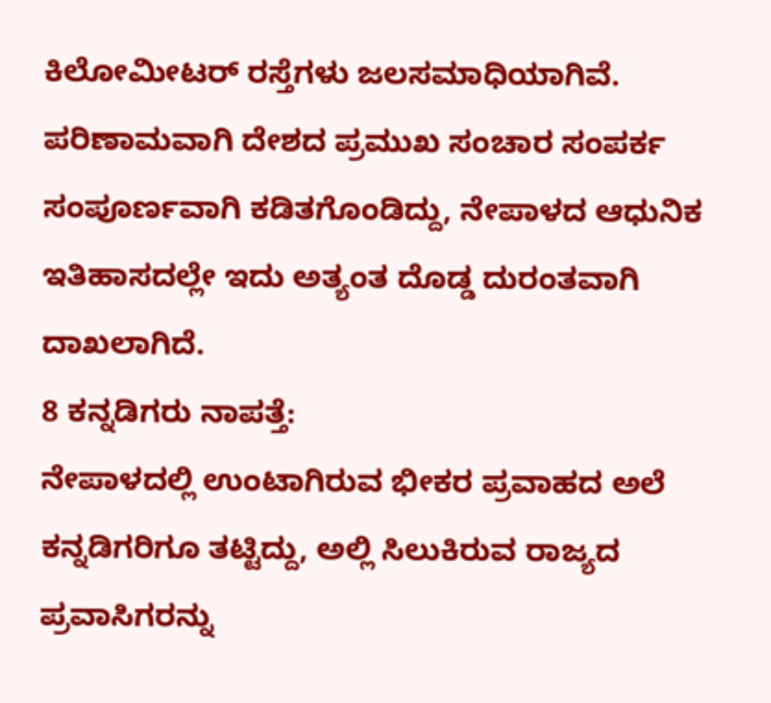ಕಿಲೋಮೀಟರ್ ರಸ್ತೆಗಳು ಜಲಸಮಾಧಿಯಾಗಿವೆ. ಪರಿಣಾಮವಾಗಿ ದೇಶದ ಪ್ರಮುಖ ಸಂಚಾರ ಸಂಪರ್ಕ ಸಂಪೂರ್ಣವಾಗಿ ಕಡಿತಗೊಂಡಿದ್ದು, ನೇಪಾಳದ ಆಧುನಿಕ ಇತಿಹಾಸದಲ್ಲೇ ಇದು ಅತ್ಯಂತ ದೊಡ್ಡ ದುರಂತವಾಗಿ ದಾಖಲಾಗಿದೆ.
8 ಕನ್ನಡಿಗರು ನಾಪತ್ತೆ:
ನೇಪಾಳದಲ್ಲಿ ಉಂಟಾಗಿರುವ ಭೀಕರ ಪ್ರವಾಹದ ಅಲೆ ಕನ್ನಡಿಗರಿಗೂ ತಟ್ಟಿದ್ದು, ಅಲ್ಲಿ ಸಿಲುಕಿರುವ ರಾಜ್ಯದ ಪ್ರವಾಸಿಗರನ್ನು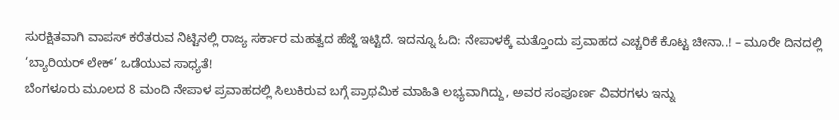ಸುರಕ್ಷಿತವಾಗಿ ವಾಪಸ್ ಕರೆತರುವ ನಿಟ್ಟಿನಲ್ಲಿ ರಾಜ್ಯ ಸರ್ಕಾರ ಮಹತ್ವದ ಹೆಜ್ಜೆ ಇಟ್ಟಿದೆ. ಇದನ್ನೂ ಓದಿ: ನೇಪಾಳಕ್ಕೆ ಮತ್ತೊಂದು ಪ್ರವಾಹದ ಎಚ್ಚರಿಕೆ ಕೊಟ್ಟ ಚೀನಾ..! – ಮೂರೇ ದಿನದಲ್ಲಿ ‘ಬ್ಯಾರಿಯರ್ ಲೇಕ್’ ಒಡೆಯುವ ಸಾಧ್ಯತೆ!
ಬೆಂಗಳೂರು ಮೂಲದ 8 ಮಂದಿ ನೇಪಾಳ ಪ್ರವಾಹದಲ್ಲಿ ಸಿಲುಕಿರುವ ಬಗ್ಗೆ ಪ್ರಾಥಮಿಕ ಮಾಹಿತಿ ಲಭ್ಯವಾಗಿದ್ದು, ಅವರ ಸಂಪೂರ್ಣ ವಿವರಗಳು ಇನ್ನು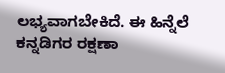ಲಭ್ಯವಾಗಬೇಕಿದೆ. ಈ ಹಿನ್ನೆಲೆ ಕನ್ನಡಿಗರ ರಕ್ಷಣಾ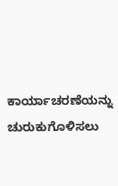ಕಾರ್ಯಾಚರಣೆಯನ್ನು ಚುರುಕುಗೊಳಿಸಲು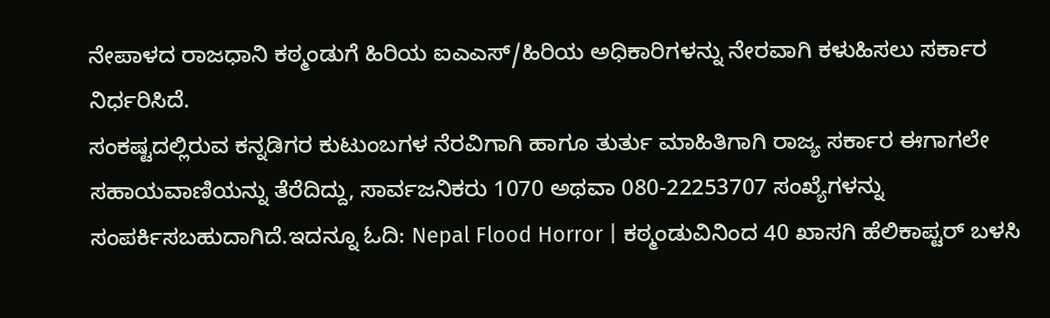ನೇಪಾಳದ ರಾಜಧಾನಿ ಕಠ್ಮಂಡುಗೆ ಹಿರಿಯ ಐಎಎಸ್/ಹಿರಿಯ ಅಧಿಕಾರಿಗಳನ್ನು ನೇರವಾಗಿ ಕಳುಹಿಸಲು ಸರ್ಕಾರ ನಿರ್ಧರಿಸಿದೆ.
ಸಂಕಷ್ಟದಲ್ಲಿರುವ ಕನ್ನಡಿಗರ ಕುಟುಂಬಗಳ ನೆರವಿಗಾಗಿ ಹಾಗೂ ತುರ್ತು ಮಾಹಿತಿಗಾಗಿ ರಾಜ್ಯ ಸರ್ಕಾರ ಈಗಾಗಲೇ ಸಹಾಯವಾಣಿಯನ್ನು ತೆರೆದಿದ್ದು, ಸಾರ್ವಜನಿಕರು 1070 ಅಥವಾ 080-22253707 ಸಂಖ್ಯೆಗಳನ್ನು ಸಂಪರ್ಕಿಸಬಹುದಾಗಿದೆ.ಇದನ್ನೂ ಓದಿ: Nepal Flood Horror | ಕಠ್ಮಂಡುವಿನಿಂದ 40 ಖಾಸಗಿ ಹೆಲಿಕಾಪ್ಟರ್ ಬಳಸಿ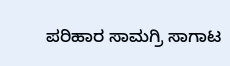ಪರಿಹಾರ ಸಾಮಗ್ರಿ ಸಾಗಾಟ